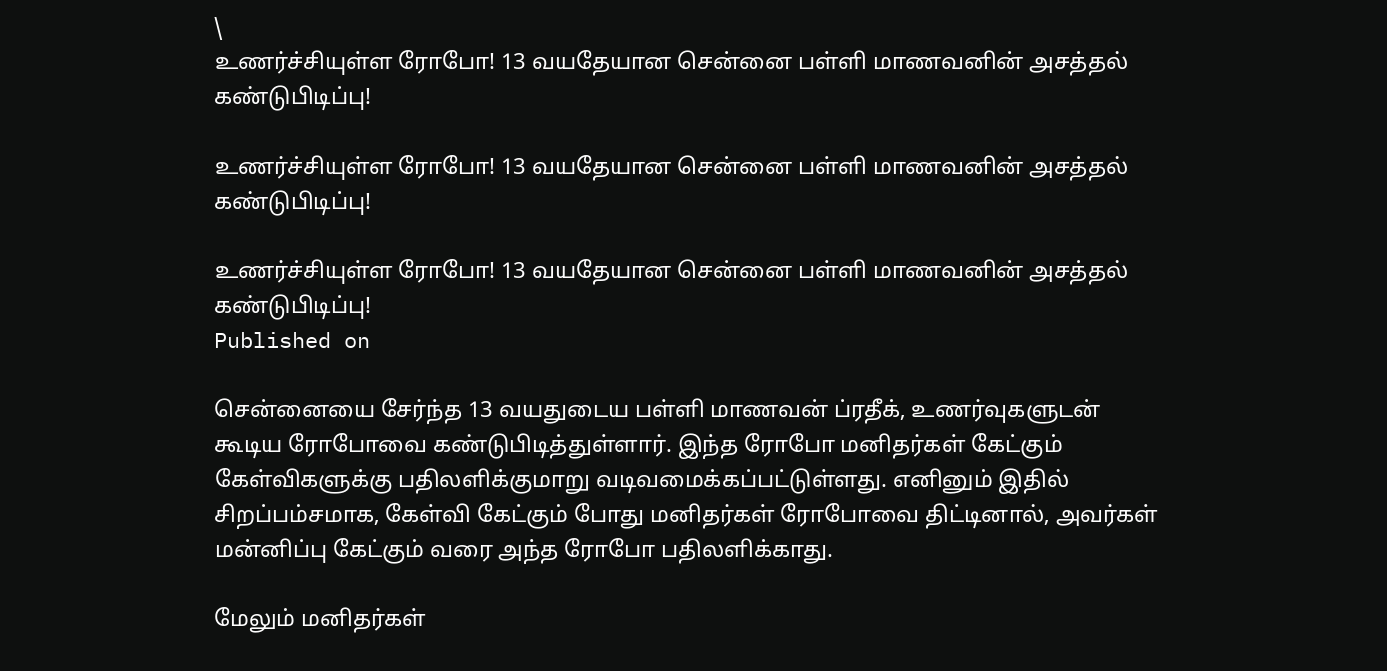\
உணர்ச்சியுள்ள ரோபோ! 13 வயதேயான சென்னை பள்ளி மாணவனின் அசத்தல் கண்டுபிடிப்பு!

உணர்ச்சியுள்ள ரோபோ! 13 வயதேயான சென்னை பள்ளி மாணவனின் அசத்தல் கண்டுபிடிப்பு!

உணர்ச்சியுள்ள ரோபோ! 13 வயதேயான சென்னை பள்ளி மாணவனின் அசத்தல் கண்டுபிடிப்பு!
Published on

சென்னையை சேர்ந்த 13 வயதுடைய பள்ளி மாணவன் ப்ரதீக், உணர்வுகளுடன் கூடிய ரோபோவை கண்டுபிடித்துள்ளார். இந்த ரோபோ மனிதர்கள் கேட்கும் கேள்விகளுக்கு பதிலளிக்குமாறு வடிவமைக்கப்பட்டுள்ளது. எனினும் இதில் சிறப்பம்சமாக, கேள்வி கேட்கும் போது மனிதர்கள் ரோபோவை திட்டினால், அவர்கள் மன்னிப்பு கேட்கும் வரை அந்த ரோபோ பதிலளிக்காது.

மேலும் மனிதர்கள்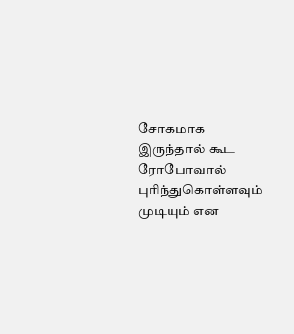சோகமாக இருந்தால் கூட ரோபோவால் புரிந்துகொள்ளவும் முடியும் என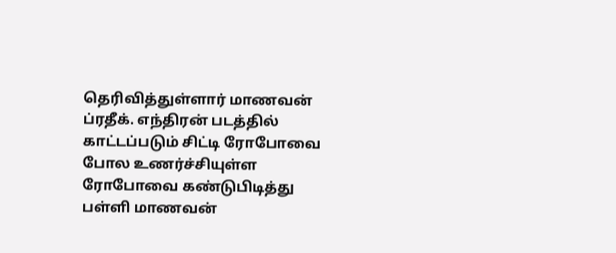தெரிவித்துள்ளார் மாணவன் ப்ரதீக். எந்திரன் படத்தில் காட்டப்படும் சிட்டி ரோபோவை போல உணர்ச்சியுள்ள ரோபோவை கண்டுபிடித்து பள்ளி மாணவன்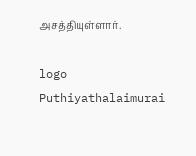அசத்தியுள்ளார்.

logo
Puthiyathalaimurai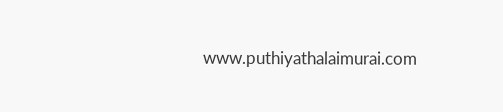www.puthiyathalaimurai.com